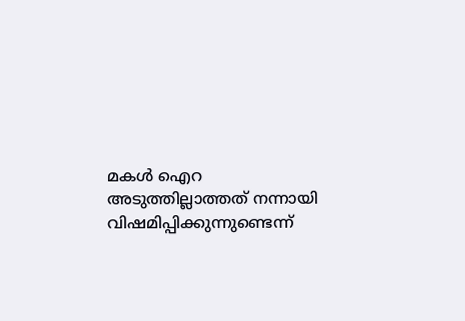മകള്‍ ഐറ അടുത്തില്ലാത്തത് നന്നായി വിഷമിപ്പിക്കുന്നുണ്ടെന്ന്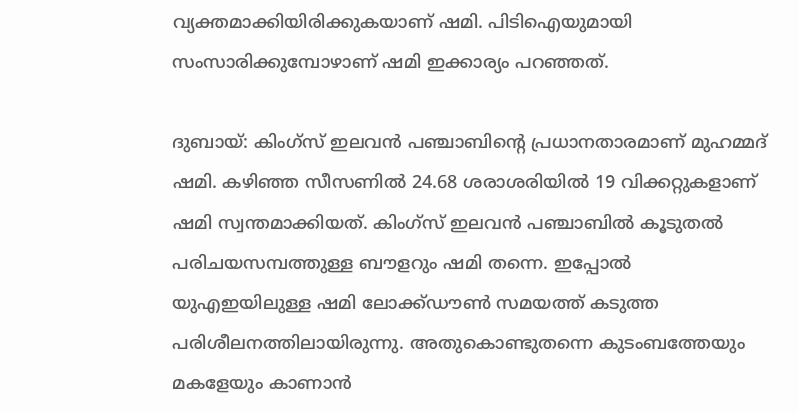വ്യക്തമാക്കിയിരിക്കുകയാണ് ഷമി. പിടിഐയുമായി സംസാരിക്കുമ്പോഴാണ് ഷമി ഇക്കാര്യം പറഞ്ഞത്.

ദുബായ്: കിംഗ്‌സ് ഇലവന്‍ പഞ്ചാബിന്റെ പ്രധാനതാരമാണ് മുഹമ്മദ് ഷമി. കഴിഞ്ഞ സീസണില്‍ 24.68 ശരാശരിയില്‍ 19 വിക്കറ്റുകളാണ് ഷമി സ്വന്തമാക്കിയത്. കിംഗ്‌സ് ഇലവന്‍ പഞ്ചാബില്‍ കൂടുതല്‍ പരിചയസമ്പത്തുള്ള ബൗളറും ഷമി തന്നെ. ഇപ്പോല്‍ യുഎഇയിലുള്ള ഷമി ലോക്ക്ഡൗണ്‍ സമയത്ത് കടുത്ത പരിശീലനത്തിലായിരുന്നു. അതുകൊണ്ടുതന്നെ കുടംബത്തേയും മകളേയും കാണാന്‍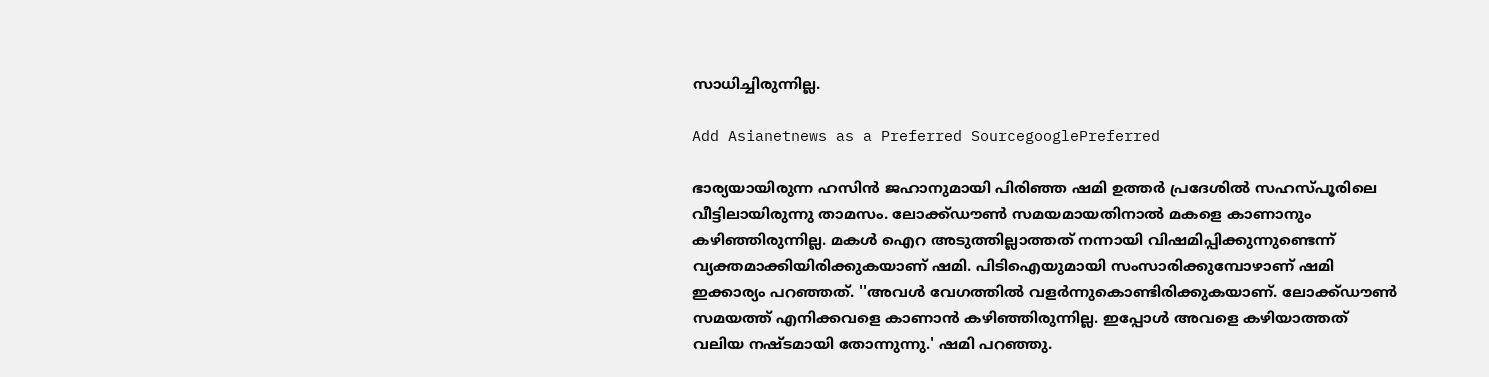സാധിച്ചിരുന്നില്ല.

Add Asianetnews as a Preferred SourcegooglePreferred

ഭാര്യയായിരുന്ന ഹസിന്‍ ജഹാനുമായി പിരിഞ്ഞ ഷമി ഉത്തര്‍ പ്രദേശില്‍ സഹസ്പൂരിലെ വീട്ടിലായിരുന്നു താമസം. ലോക്ക്ഡൗണ്‍ സമയമായതിനാല്‍ മകളെ കാണാനും കഴിഞ്ഞിരുന്നില്ല. മകള്‍ ഐറ അടുത്തില്ലാത്തത് നന്നായി വിഷമിപ്പിക്കുന്നുണ്ടെന്ന് വ്യക്തമാക്കിയിരിക്കുകയാണ് ഷമി. പിടിഐയുമായി സംസാരിക്കുമ്പോഴാണ് ഷമി ഇക്കാര്യം പറഞ്ഞത്. ''അവള്‍ വേഗത്തില്‍ വളര്‍ന്നുകൊണ്ടിരിക്കുകയാണ്. ലോക്ക്ഡൗണ്‍ സമയത്ത് എനിക്കവളെ കാണാന്‍ കഴിഞ്ഞിരുന്നില്ല. ഇപ്പോള്‍ അവളെ കഴിയാത്തത് വലിയ നഷ്ടമായി തോന്നുന്നു.' ഷമി പറഞ്ഞു.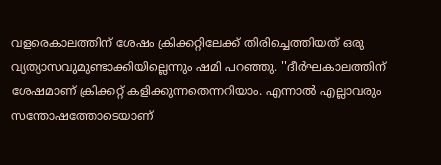വളരെകാലത്തിന് ശേഷം ക്രിക്കറ്റിലേക്ക് തിരിച്ചെത്തിയത് ഒരു വ്യത്യാസവുമുണ്ടാക്കിയില്ലെന്നും ഷമി പറഞ്ഞു. ''ദീര്‍ഘകാലത്തിന് ശേഷമാണ് ക്രിക്കറ്റ് കളിക്കുന്നതെന്നറിയാം. എന്നാല്‍ എല്ലാവരും സന്തോഷത്തോടെയാണ്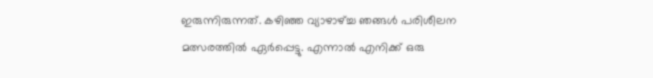ഇരുന്നിരുന്നത്. കഴിഞ്ഞ വ്യാഴാഴ്ച്ച ഞങ്ങള്‍ പരിശീലന മത്സരത്തില്‍ ഏര്‍പ്പെട്ടു. എന്നാല്‍ എനിക്ക് ഒരു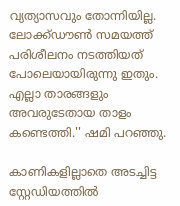വ്യത്യാസവും തോന്നിയില്ല. ലോക്ക്ഡൗണ്‍ സമയത്ത് പരിശീലനം നടത്തിയത് പോലെയായിരുന്നു ഇതും. എല്ലാ താരങ്ങളും അവരുടേതായ താളം കണ്ടെത്തി.'' ഷമി പറഞ്ഞു.

കാണികളില്ലാതെ അടച്ചിട്ട സ്റ്റേഡിയത്തില്‍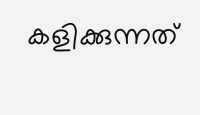കളിക്കുന്നത്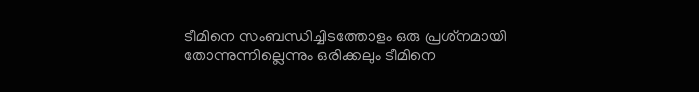ടീമിനെ സംബന്ധിച്ചിടത്തോളം ഒരു പ്രശ്‌നമായി തോന്നുന്നില്ലെന്നും ഒരിക്കലും ടീമിനെ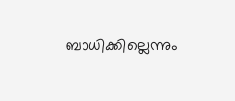ബാധിക്കില്ലെന്നും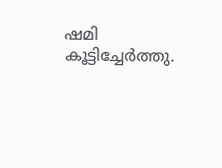ഷമി കൂട്ടിച്ചേര്‍ത്തു.